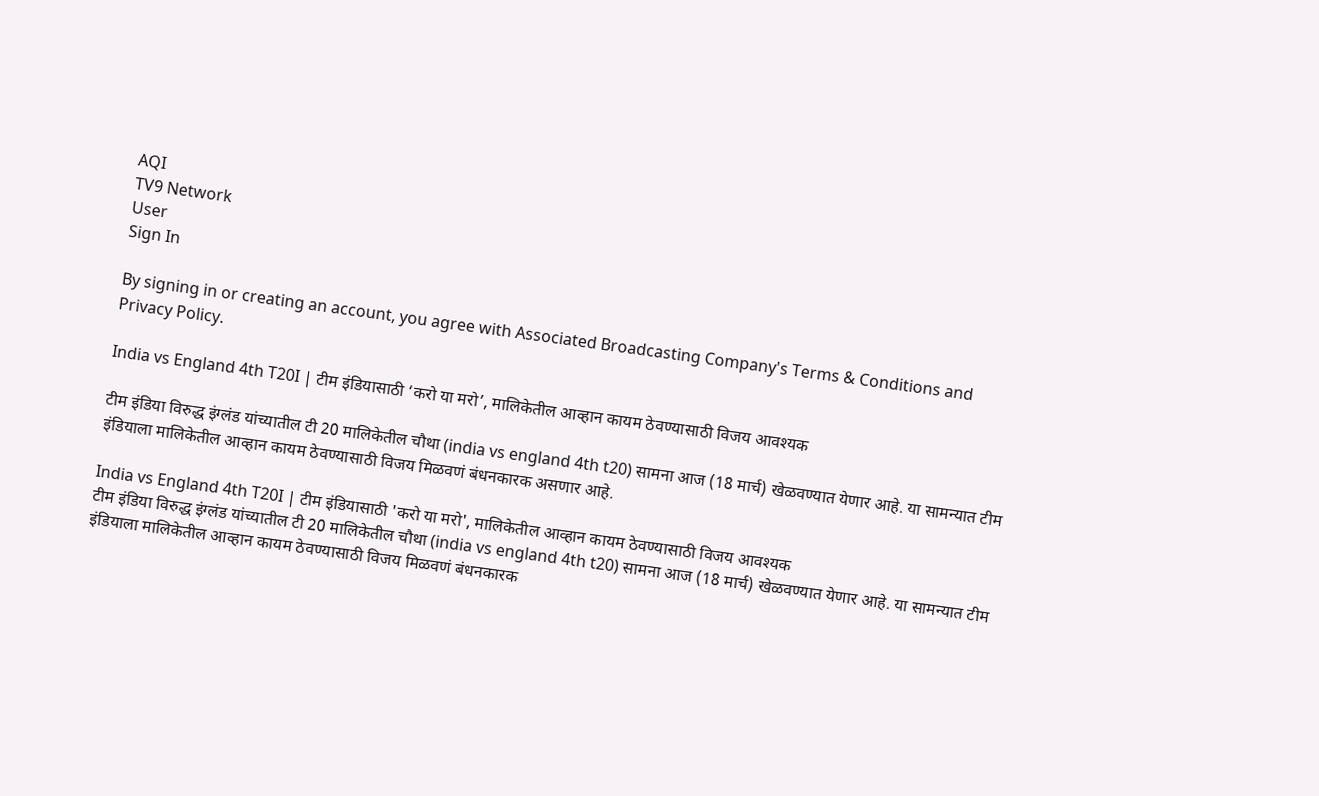AQI
TV9 Network
User
Sign In

By signing in or creating an account, you agree with Associated Broadcasting Company's Terms & Conditions and Privacy Policy.

India vs England 4th T20I | टीम इंडियासाठी ‘करो या मरो’, मालिकेतील आव्हान कायम ठेवण्यासाठी विजय आवश्यक

टीम इंडिया विरुद्ध इंग्लंड यांच्यातील टी 20 मालिकेतील चौथा (india vs england 4th t20) सामना आज (18 मार्च) खेळवण्यात येणार आहे. या सामन्यात टीम इंडियाला मालिकेतील आव्हान कायम ठेवण्यासाठी विजय मिळवणं बंधनकारक असणार आहे.

India vs England 4th T20I | टीम इंडियासाठी 'करो या मरो', मालिकेतील आव्हान कायम ठेवण्यासाठी विजय आवश्यक
टीम इंडिया विरुद्ध इंग्लंड यांच्यातील टी 20 मालिकेतील चौथा (india vs england 4th t20) सामना आज (18 मार्च) खेळवण्यात येणार आहे. या सामन्यात टीम इंडियाला मालिकेतील आव्हान कायम ठेवण्यासाठी विजय मिळवणं बंधनकारक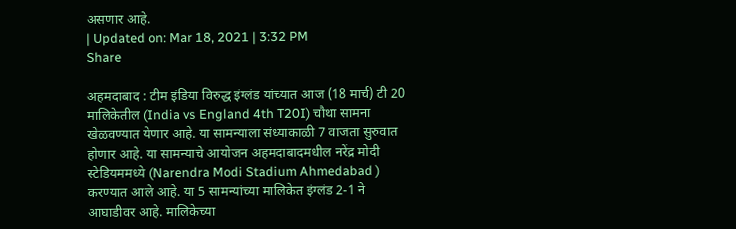असणार आहे.
| Updated on: Mar 18, 2021 | 3:32 PM
Share

अहमदाबाद : टीम इंडिया विरुद्ध इंग्लंड यांच्यात आज (18 मार्च) टी 20 मालिकेतील (India vs England 4th T20I) चौथा सामना खेळवण्यात येणार आहे. या सामन्याला संध्याकाळी 7 वाजता सुरुवात होणार आहे. या सामन्याचे आयोजन अहमदाबादमधील नरेंद्र मोदी स्टेडियममध्ये (Narendra Modi Stadium Ahmedabad ) करण्यात आले आहे. या 5 सामन्यांच्या मालिकेत इंग्लंड 2-1 ने आघाडीवर आहे. मालिकेच्या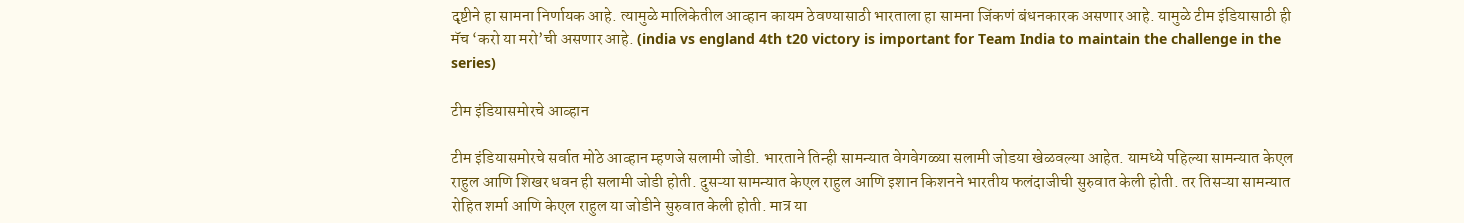दृष्टीने हा सामना निर्णायक आहे. त्यामुळे मालिकेतील आव्हान कायम ठेवण्यासाठी भारताला हा सामना जिंकणं बंधनकारक असणार आहे. यामुळे टीम इंडियासाठी ही मॅच ‘करो या मरो’ची असणार आहे. (india vs england 4th t20 victory is important for Team India to maintain the challenge in the series)

टीम इंडियासमोरचे आव्हान

टीम इंडियासमोरचे सर्वात मोठे आव्हान म्हणजे सलामी जोडी. भारताने तिन्ही सामन्यात वेगवेगळ्या सलामी जोडया खेळवल्या आहेत. यामध्ये पहिल्या सामन्यात केएल राहुल आणि शिखर धवन ही सलामी जोडी होती. दुसऱ्या सामन्यात केएल राहुल आणि इशान किशनने भारतीय फलंदाजीची सुरुवात केली होती. तर तिसऱ्या सामन्यात रोहित शर्मा आणि केएल राहुल या जोडीने सुरुवात केली होती. मात्र या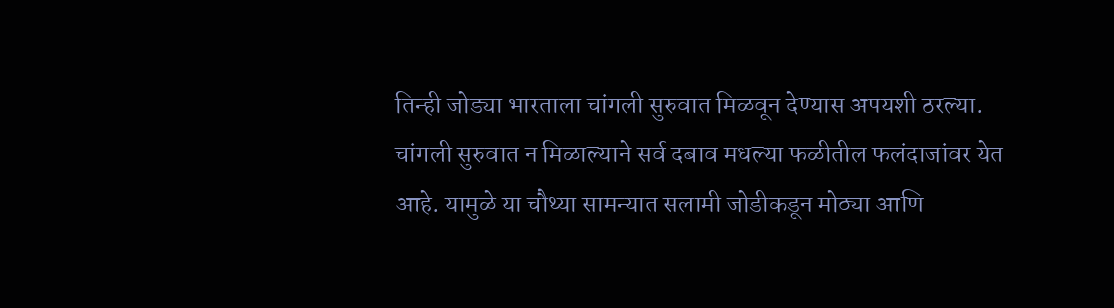तिन्ही जोड्या भारताला चांगली सुरुवात मिळवून देण्यास अपयशी ठरल्या. चांगली सुरुवात न मिळाल्याने सर्व दबाव मधल्या फळीतील फलंदाजांवर येत आहे. यामुळे या चौथ्या सामन्यात सलामी जोडीकडून मोठ्या आणि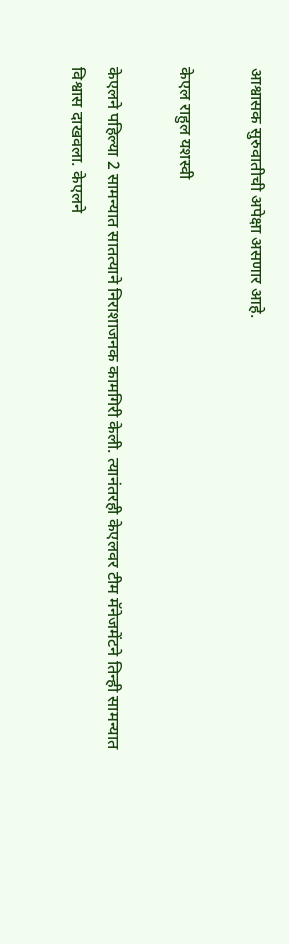आश्वासक सुरुवातीची अपेक्षा असणार आहे.

केएल राहुल यशस्वी

केएलने पहिल्या 2 सामन्यात सातत्याने निराशाजनक कामगिरी केली. त्यानंतरही केएलवर टीम मॅनेजमेंटने तिन्ही सामन्यात विश्वास दाखवला. केएलने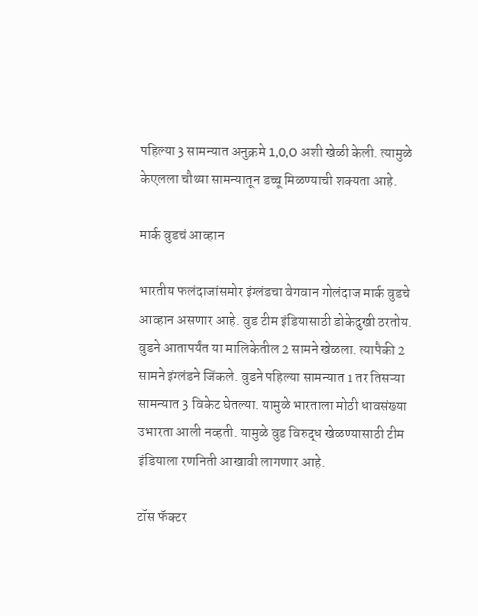पहिल्या 3 सामन्यात अनुक्रमे 1,0,O अशी खेळी केली. त्यामुळे केएलला चौथ्या सामन्यातून डच्चू मिळण्याची शक्यता आहे.

मार्क वुडचं आव्हान

भारतीय फलंदाजांसमोर इंग्लंडचा वेगवान गोलंदाज मार्क वुडचे आव्हान असणार आहे. वुड टीम इंडियासाठी डोकेदुखी ठरतोय. वुडने आतापर्यंत या मालिकेतील 2 सामने खेळला. त्यापैकी 2 सामने इंग्लंडने जिंकले. वुडने पहिल्या सामन्यात 1 तर तिसऱ्या सामन्यात 3 विकेट घेतल्या. यामुळे भारताला मोठी धावसंख्या उभारता आली नव्हती. यामुळे वुड विरुद्ध खेळण्यासाठी टीम इंडियाला रणनिती आखावी लागणार आहे.

टॉस फॅक्टर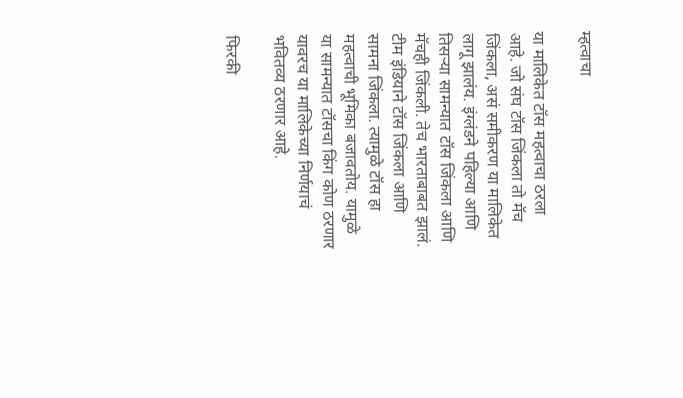म्हत्वाचा

या मालिकेत टॉस महत्वाचा ठरला आहे. जो संघ टॉस जिंकला तो मॅच जिंकला, असं समीकरण या मालिकेत लागू झालंय. इंग्लंडने पहिल्या आणि तिसऱ्या सामन्यात टॉस जिंकला आणि मॅचही जिंकली. तेच भारताबाबत झालं. टीम इंडियाने टॉस जिंकला आणि सामना जिंकला. त्यामुळे टॉस हा महत्वाची भूमिका बजावतोय. यामुळे या सामन्यात टॉसचा किंग कोण ठरणार यावरच या मालिकेच्या निर्णयाचं भवितव्य ठरणार आहे.

फिरकी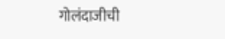गोलंदाजीची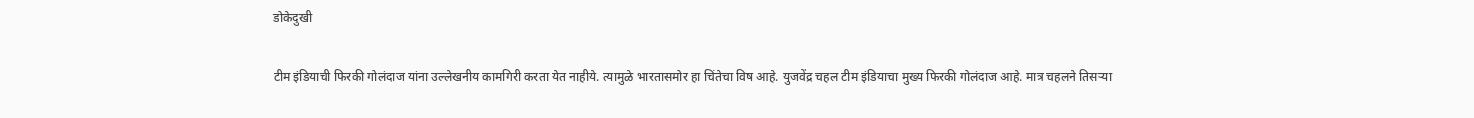डोकेदुखी

टीम इंडियाची फिरकी गोलंदाज यांना उल्लेखनीय कामगिरी करता येत नाहीये. त्यामुळे भारतासमोर हा चिंतेचा विष आहे. युजवेंद्र चहल टीम इंडियाचा मुख्य फिरकी गोलंदाज आहे. मात्र चहलने तिसऱ्या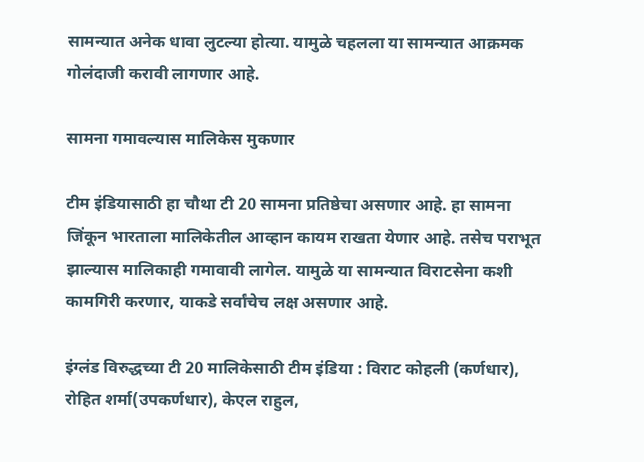सामन्यात अनेक धावा लुटल्या होत्या. यामुळे चहलला या सामन्यात आक्रमक गोलंदाजी करावी लागणार आहे.

सामना गमावल्यास मालिकेस मुकणार

टीम इंडियासाठी हा चौथा टी 20 सामना प्रतिष्ठेचा असणार आहे. हा सामना जिंकून भारताला मालिकेतील आव्हान कायम राखता येणार आहे. तसेच पराभूत झाल्यास मालिकाही गमावावी लागेल. यामुळे या सामन्यात विराटसेना कशी कामगिरी करणार, याकडे सर्वांचेच लक्ष असणार आहे.

इंग्लंड विरुद्धच्या टी 20 मालिकेसाठी टीम इंडिया : विराट कोहली (कर्णधार), रोहित शर्मा(उपकर्णधार), केएल राहुल,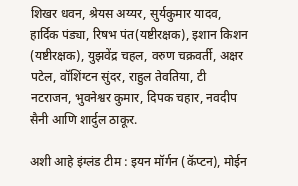शिखर धवन, श्रेयस अय्यर, सुर्यकुमार यादव, हार्दिक पंड्या, रिषभ पंत(यष्टीरक्षक), इशान किशन (यष्टीरक्षक), युझवेंद्र चहल, वरुण चक्रवर्ती, अक्षर पटेल, वॉशिंग्टन सुंदर, राहुल तेवतिया, टी नटराजन, भुवनेश्वर कुमार, दिपक चहार, नवदीप सैनी आणि शार्दुल ठाकूर.

अशी आहे इंग्लंड टीम : इयन मॉर्गन (कॅप्टन), मोईन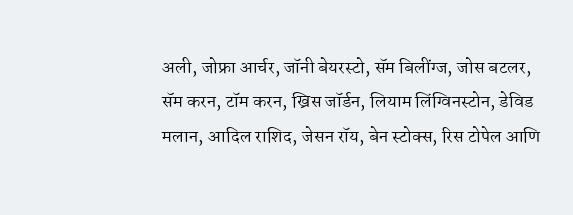अली, जोफ्रा आर्चर, जॉनी बेयरस्टो, सॅम बिलींग्ज, जोस बटलर, सॅम करन, टॉम करन, ख्रिस जॉर्डन, लियाम लिंग्विनस्टोन, डेविड मलान, आदिल राशिद, जेसन रॉय, बेन स्टोक्स, रिस टोपेल आणि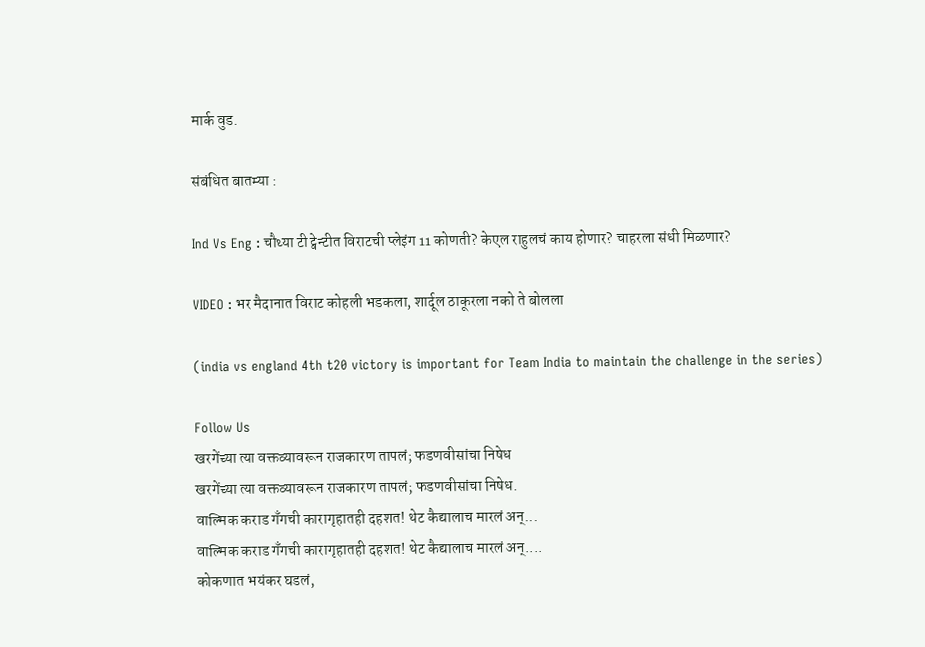मार्क वुड.

संबंधित बातम्या :

Ind Vs Eng : चौथ्या टी ट्वेन्टीत विराटची प्लेइंग 11 कोणती? केएल राहुलचं काय होणार? चाहरला संधी मिळणार?

VIDEO : भर मैदानात विराट कोहली भडकला, शार्दूल ठाकूरला नको ते बोलला

(india vs england 4th t20 victory is important for Team India to maintain the challenge in the series)

Follow Us
खरगेंच्या त्या वक्तव्यावरून राजकारण तापलं; फडणवीसांचा निषेध
खरगेंच्या त्या वक्तव्यावरून राजकारण तापलं; फडणवीसांचा निषेध.
वाल्मिक कराड गँगची कारागृहातही दहशत! थेट कैद्यालाच मारलं अन्...
वाल्मिक कराड गँगची कारागृहातही दहशत! थेट कैद्यालाच मारलं अन्....
कोकणात भयंकर घडलं,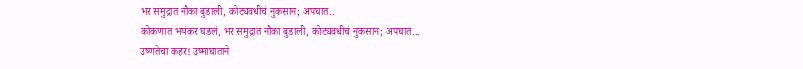भर समुद्रात नौका बुडाली, कोट्यवधीचं नुकसान; अपघात..
कोकणात भयंकर घडलं, भर समुद्रात नौका बुडाली, कोट्यवधीचं नुकसान; अपघात...
उष्णतेचा कहर! उष्माघाताने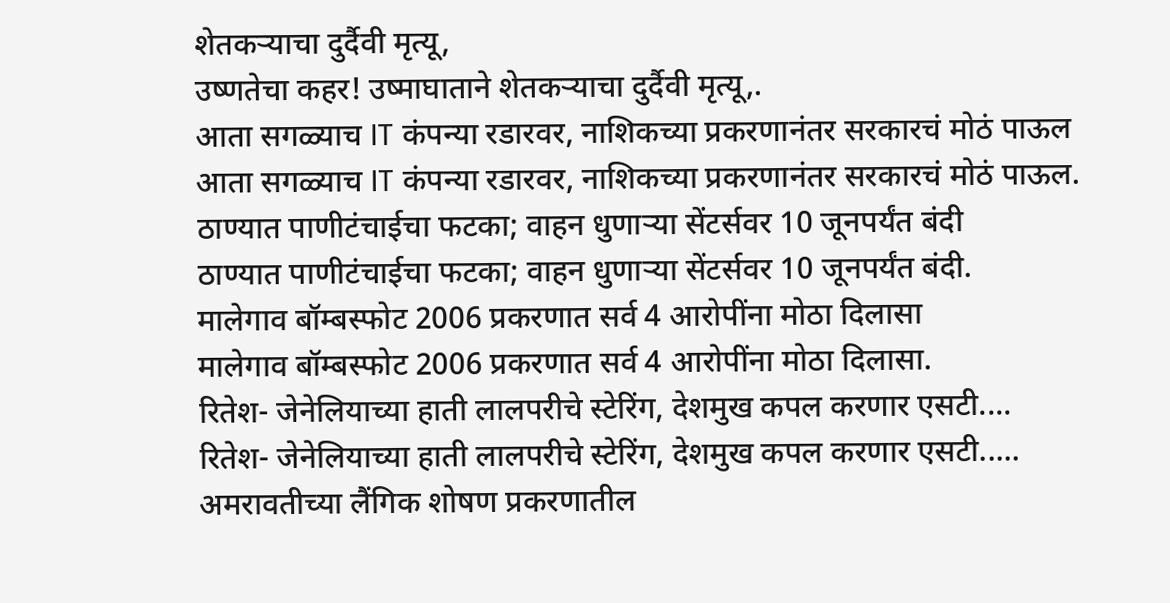शेतकऱ्याचा दुर्दैवी मृत्यू,
उष्णतेचा कहर! उष्माघाताने शेतकऱ्याचा दुर्दैवी मृत्यू,.
आता सगळ्याच IT कंपन्या रडारवर, नाशिकच्या प्रकरणानंतर सरकारचं मोठं पाऊल
आता सगळ्याच IT कंपन्या रडारवर, नाशिकच्या प्रकरणानंतर सरकारचं मोठं पाऊल.
ठाण्यात पाणीटंचाईचा फटका; वाहन धुणाऱ्या सेंटर्सवर 10 जूनपर्यंत बंदी
ठाण्यात पाणीटंचाईचा फटका; वाहन धुणाऱ्या सेंटर्सवर 10 जूनपर्यंत बंदी.
मालेगाव बॉम्बस्फोट 2006 प्रकरणात सर्व 4 आरोपींना मोठा दिलासा
मालेगाव बॉम्बस्फोट 2006 प्रकरणात सर्व 4 आरोपींना मोठा दिलासा.
रितेश- जेनेलियाच्या हाती लालपरीचे स्टेरिंग, देशमुख कपल करणार एसटी....
रितेश- जेनेलियाच्या हाती लालपरीचे स्टेरिंग, देशमुख कपल करणार एसटी.....
अमरावतीच्या लैंगिक शोषण प्रकरणातील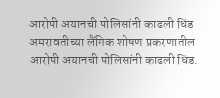आरोपी अयानची पोलिसांनी काढली धिंड
अमरावतीच्या लैंगिक शोषण प्रकरणातील आरोपी अयानची पोलिसांनी काढली धिंड.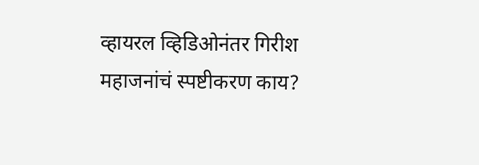व्हायरल व्हिडिओनंतर गिरीश महाजनांचं स्पष्टीकरण काय?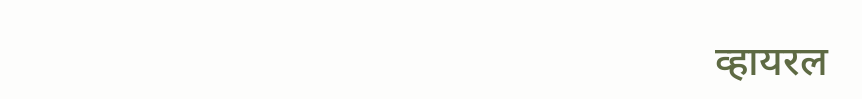व्हायरल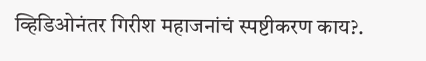व्हिडिओनंतर गिरीश महाजनांचं स्पष्टीकरण काय?.